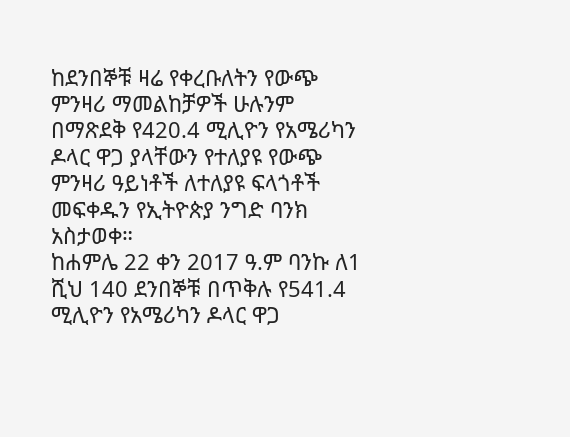ከደንበኞቹ ዛሬ የቀረቡለትን የውጭ ምንዛሪ ማመልከቻዎች ሁሉንም በማጽደቅ የ420.4 ሚሊዮን የአሜሪካን ዶላር ዋጋ ያላቸውን የተለያዩ የውጭ ምንዛሪ ዓይነቶች ለተለያዩ ፍላጎቶች መፍቀዱን የኢትዮጵያ ንግድ ባንክ አስታወቀ።
ከሐምሌ 22 ቀን 2017 ዓ.ም ባንኩ ለ1 ሺህ 140 ደንበኞቹ በጥቅሉ የ541.4 ሚሊዮን የአሜሪካን ዶላር ዋጋ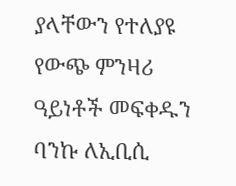ያላቸውን የተለያዩ የውጭ ምንዛሪ ዓይነቶች መፍቀዱን ባንኩ ለኢቢሲ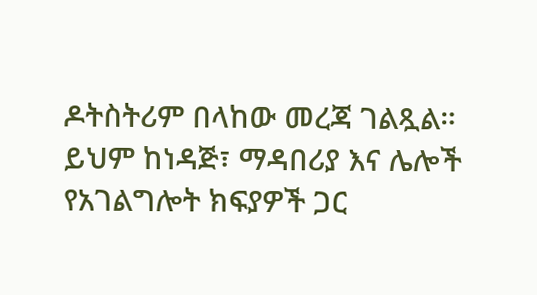ዶትስትሪም በላከው መረጃ ገልጿል።
ይህም ከነዳጅ፣ ማዳበሪያ እና ሌሎች የአገልግሎት ክፍያዎች ጋር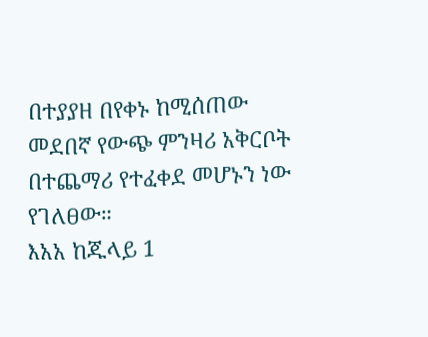በተያያዘ በየቀኑ ከሚሰጠው መደበኛ የውጭ ምንዛሪ አቅርቦት በተጨማሪ የተፈቀደ መሆኑን ነው የገለፀው።
እአአ ከጁላይ 1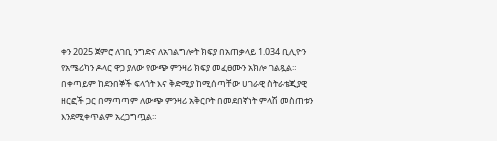ቀን 2025 ጀምሮ ለገቢ ንግድና ለአገልግሎት ክፍያ በአጠቃላይ 1.034 ቢሊዮን የአሜሪካን ዶላር ዋጋ ያለው የውጭ ምንዛሪ ክፍያ መፈፀሙን አክሎ ገልጿል።
በቀጣይም ከደንበኞች ፍላጎት እና ቅድሚያ ከሚሰጣቸው ሀገራዊ ስትራቴጂያዊ ዘርፎች ጋር በማጣጣም ለውጭ ምንዛሪ አቅርቦት በመደበኛነት ምላሽ መስጠቱን እንደሚቀጥልም አረጋግጧል።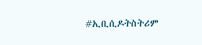#ኢቢሲዶትስትሪም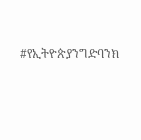#የኢትዮጵያንግድባንክ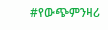#የውጭምንዛሪ